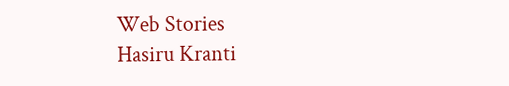Web Stories
Hasiru Kranti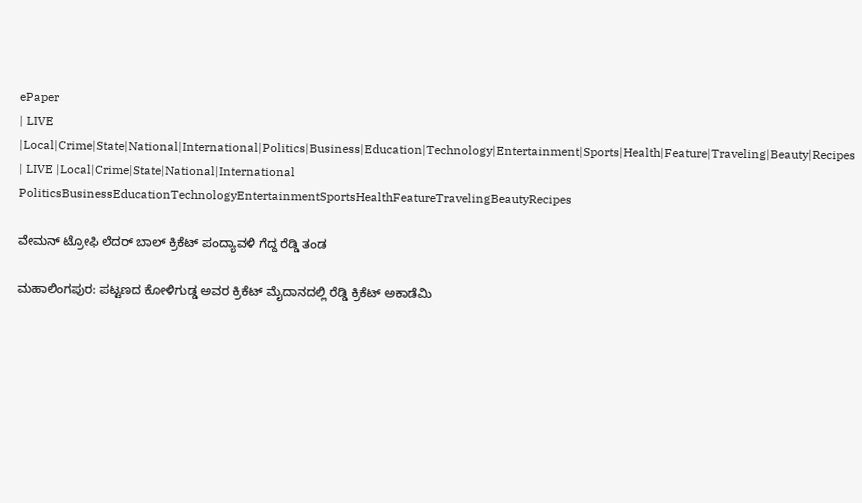ePaper
| LIVE |Local|Crime|State|National|International|Politics|Business|Education|Technology|Entertainment|Sports|Health|Feature|Traveling|Beauty|Recipes
| LIVE |Local|Crime|State|National|International
PoliticsBusinessEducationTechnologyEntertainmentSportsHealthFeatureTravelingBeautyRecipes

ವೇಮನ್ ಟ್ರೋಫಿ ಲೆದರ್ ಬಾಲ್ ಕ್ರಿಕೆಟ್ ಪಂದ್ಯಾವಳಿ ಗೆದ್ದ ರೆಡ್ಡಿ ತಂಡ

ಮಹಾಲಿಂಗಪುರ: ಪಟ್ಟಣದ ಕೋಳಿಗುಡ್ಡ ಅವರ ಕ್ರಿಕೆಟ್ ಮೈದಾನದಲ್ಲಿ ರೆಡ್ಡಿ ಕ್ರಿಕೆಟ್ ಅಕಾಡೆಮಿ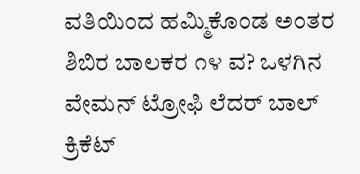ವತಿಯಿಂದ ಹಮ್ಮಿಕೊಂಡ ಅಂತರ ಶಿಬಿರ ಬಾಲಕರ ೧೪ ವ? ಒಳಗಿನ ವೇಮನ್ ಟ್ರೋಫಿ ಲೆದರ್ ಬಾಲ್ ಕ್ರಿಕೆಟ್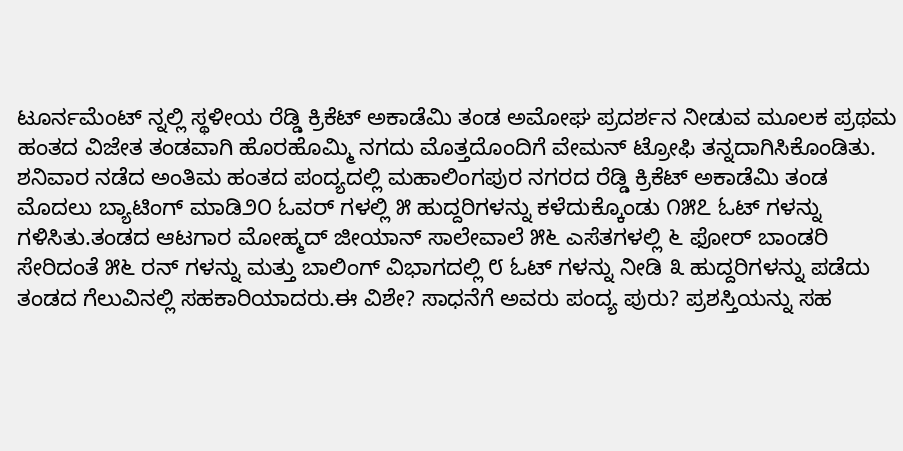ಟೂರ್ನಮೆಂಟ್ ನ್ನಲ್ಲಿ ಸ್ಥಳೀಯ ರೆಡ್ಡಿ ಕ್ರಿಕೆಟ್ ಅಕಾಡೆಮಿ ತಂಡ ಅಮೋಘ ಪ್ರದರ್ಶನ ನೀಡುವ ಮೂಲಕ ಪ್ರಥಮ ಹಂತದ ವಿಜೇತ ತಂಡವಾಗಿ ಹೊರಹೊಮ್ಮಿ ನಗದು ಮೊತ್ತದೊಂದಿಗೆ ವೇಮನ್ ಟ್ರೋಫಿ ತನ್ನದಾಗಿಸಿಕೊಂಡಿತು.
ಶನಿವಾರ ನಡೆದ ಅಂತಿಮ ಹಂತದ ಪಂದ್ಯದಲ್ಲಿ ಮಹಾಲಿಂಗಪುರ ನಗರದ ರೆಡ್ಡಿ ಕ್ರಿಕೆಟ್ ಅಕಾಡೆಮಿ ತಂಡ ಮೊದಲು ಬ್ಯಾಟಿಂಗ್ ಮಾಡಿ೨೦ ಓವರ್ ಗಳಲ್ಲಿ ೫ ಹುದ್ದರಿಗಳನ್ನು ಕಳೆದುಕ್ಕೊಂಡು ೧೫೭ ಓಟ್ ಗಳನ್ನು ಗಳಿಸಿತು.ತಂಡದ ಆಟಗಾರ ಮೋಹ್ಮದ್ ಜೀಯಾನ್ ಸಾಲೇವಾಲೆ ೫೬ ಎಸೆತಗಳಲ್ಲಿ ೬ ಫೋರ್ ಬಾಂಡರಿ ಸೇರಿದಂತೆ ೫೬ ರನ್ ಗಳನ್ನು ಮತ್ತು ಬಾಲಿಂಗ್ ವಿಭಾಗದಲ್ಲಿ ೮ ಓಟ್ ಗಳನ್ನು ನೀಡಿ ೩ ಹುದ್ದರಿಗಳನ್ನು ಪಡೆದು ತಂಡದ ಗೆಲುವಿನಲ್ಲಿ ಸಹಕಾರಿಯಾದರು.ಈ ವಿಶೇ? ಸಾಧನೆಗೆ ಅವರು ಪಂದ್ಯ ಪುರು? ಪ್ರಶಸ್ತಿಯನ್ನು ಸಹ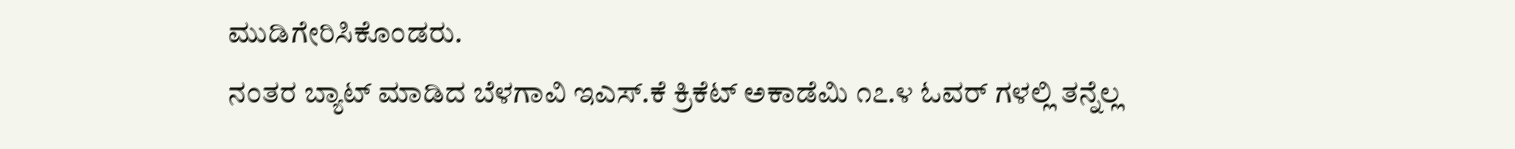ಮುಡಿಗೇರಿಸಿಕೊಂಡರು.
ನಂತರ ಬ್ಯಾಟ್ ಮಾಡಿದ ಬೆಳಗಾವಿ ಇಎಸ್.ಕೆ ಕ್ರಿಕೆಟ್ ಅಕಾಡೆಮಿ ೧೭.೪ ಓವರ್ ಗಳಲ್ಲಿ ತನ್ನೆಲ್ಲ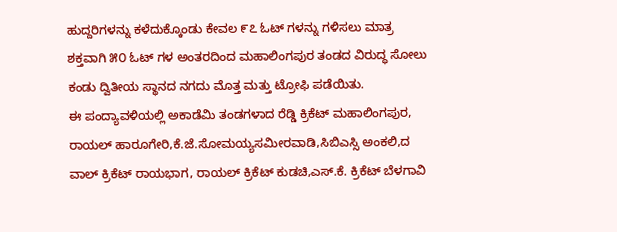ಹುದ್ದರಿಗಳನ್ನು ಕಳೆದುಕ್ಕೊಂಡು ಕೇವಲ ೯೭ ಓಟ್ ಗಳನ್ನು ಗಳಿಸಲು ಮಾತ್ರ ಶಕ್ತವಾಗಿ ೫೦ ಓಟ್ ಗಳ ಅಂತರದಿಂದ ಮಹಾಲಿಂಗಪುರ ತಂಡದ ವಿರುದ್ಧ ಸೋಲು ಕಂಡು ದ್ವಿತೀಯ ಸ್ಥಾನದ ನಗದು ಮೊತ್ತ ಮತ್ತು ಟ್ರೋಫಿ ಪಡೆಯಿತು.
ಈ ಪಂದ್ಯಾವಳಿಯಲ್ಲಿ ಅಕಾಡೆಮಿ ತಂಡಗಳಾದ ರೆಡ್ಡಿ ಕ್ರಿಕೆಟ್ ಮಹಾಲಿಂಗಪುರ, ರಾಯಲ್ ಹಾರೂಗೇರಿ,ಕೆ.ಜೆ.ಸೋಮಯ್ಯಸಮೀರವಾಡಿ,ಸಿಬಿಎಸ್ಸಿ ಅಂಕಲಿ,ದ ವಾಲ್ ಕ್ರಿಕೆಟ್ ರಾಯಭಾಗ, ರಾಯಲ್ ಕ್ರಿಕೆಟ್ ಕುಡಚಿ,ಎಸ್.ಕೆ. ಕ್ರಿಕೆಟ್ ಬೆಳಗಾವಿ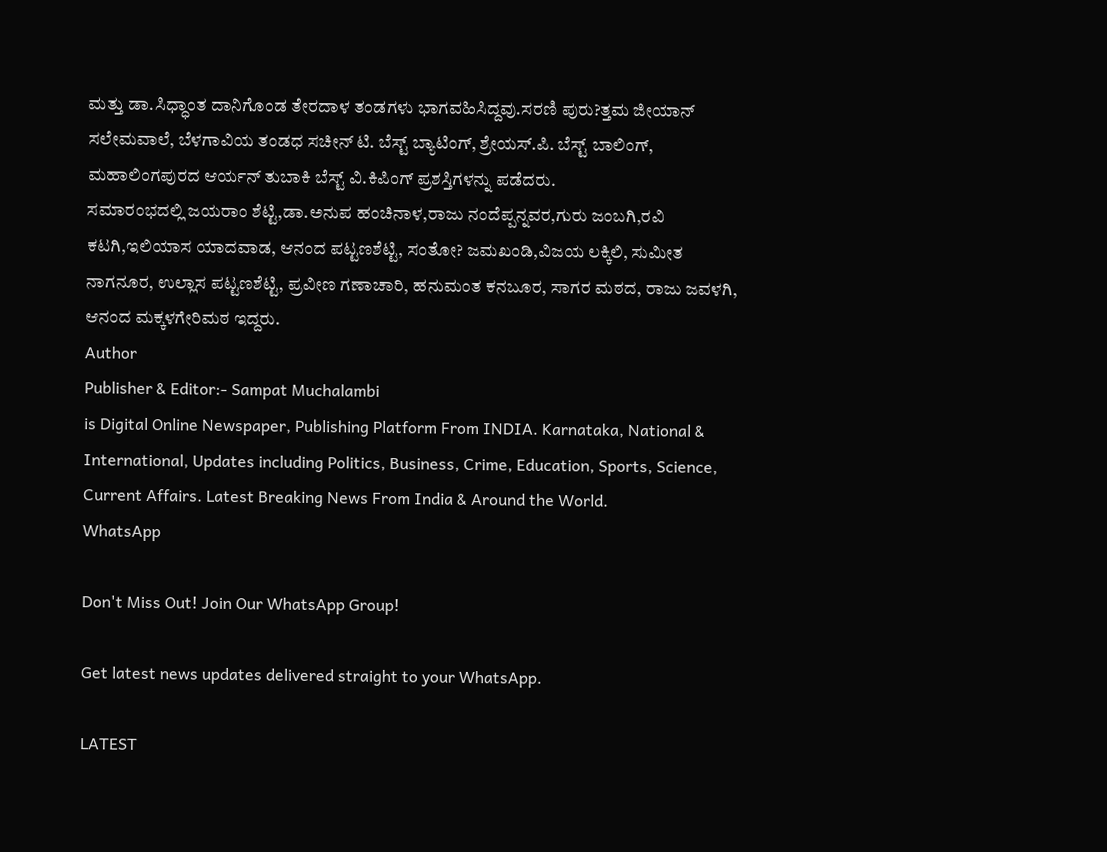ಮತ್ತು ಡಾ.ಸಿಧ್ಧಾಂತ ದಾನಿಗೊಂಡ ತೇರದಾಳ ತಂಡಗಳು ಭಾಗವಹಿಸಿದ್ದವು.ಸರಣಿ ಪುರು?ತ್ತಮ ಜೀಯಾನ್ ಸಲೇಮವಾಲೆ, ಬೆಳಗಾವಿಯ ತಂಡಧ ಸಚೀನ್ ಟಿ. ಬೆಸ್ಟ್ ಬ್ಯಾಟಿಂಗ್, ಶ್ರೇಯಸ್.ಪಿ. ಬೆಸ್ಟ್ ಬಾಲಿಂಗ್, ಮಹಾಲಿಂಗಪುರದ ಆರ್ಯನ್ ತುಬಾಕಿ ಬೆಸ್ಟ್ ವಿ.ಕಿಪಿಂಗ್ ಪ್ರಶಸ್ತಿಗಳನ್ನು ಪಡೆದರು.
ಸಮಾರಂಭದಲ್ಲಿ ಜಯರಾಂ ಶೆಟ್ಟಿ,ಡಾ.ಅನುಪ ಹಂಚಿನಾಳ,ರಾಜು ನಂದೆಪ್ಪನ್ನವರ,ಗುರು ಜಂಬಗಿ,ರವಿ ಕಟಗಿ,ಇಲಿಯಾಸ ಯಾದವಾಡ, ಆನಂದ ಪಟ್ಟಣಶೆಟ್ಟಿ, ಸಂತೋ? ಜಮಖಂಡಿ,ವಿಜಯ ಲಕ್ಕಿಲಿ, ಸುಮೀತ ನಾಗನೂರ, ಉಲ್ಲಾಸ ಪಟ್ಟಣಶೆಟ್ಟಿ, ಪ್ರವೀಣ ಗಣಾಚಾರಿ, ಹನುಮಂತ ಕನಬೂರ, ಸಾಗರ ಮಠದ, ರಾಜು ಜವಳಗಿ, ಆನಂದ ಮಕ್ಕಳಗೇರಿಮಠ ಇದ್ದರು.
Author
Publisher & Editor:- Sampat Muchalambi
is Digital Online Newspaper, Publishing Platform From INDIA. Karnataka, National & International, Updates including Politics, Business, Crime, Education, Sports, Science, Current Affairs. Latest Breaking News From India & Around the World.
WhatsApp

Don't Miss Out! Join Our WhatsApp Group!

Get latest news updates delivered straight to your WhatsApp.

LATEST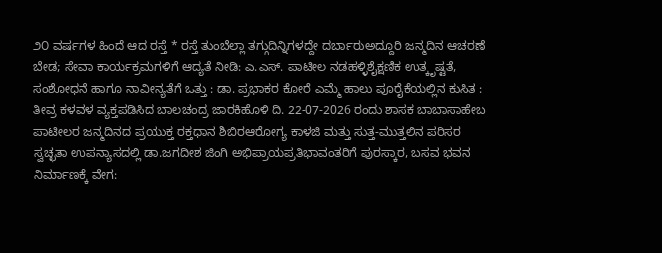೨೦ ವರ್ಷಗಳ ಹಿಂದೆ ಆದ ರಸ್ತೆ * ರಸ್ತೆ ತುಂಬೆಲ್ಲಾ ತಗ್ಗುದಿನ್ನಿಗಳದ್ದೇ ದರ್ಬಾರುಅದ್ದೂರಿ ಜನ್ಮದಿನ ಆಚರಣೆ ಬೇಡ; ಸೇವಾ ಕಾರ್ಯಕ್ರಮಗಳಿಗೆ ಆದ್ಯತೆ ನೀಡಿ: ಎ.ಎಸ್. ಪಾಟೀಲ ನಡಹಳ್ಳಿಶೈಕ್ಷಣಿಕ ಉತ್ಕೃಷ್ಟತೆ, ಸಂಶೋಧನೆ ಹಾಗೂ ನಾವೀನ್ಯತೆಗೆ ಒತ್ತು : ಡಾ. ಪ್ರಭಾಕರ ಕೋರೆ ಎಮ್ಮೆ ಹಾಲು ಪೂರೈಕೆಯಲ್ಲಿನ ಕುಸಿತ : ತೀವ್ರ ಕಳವಳ ವ್ಯಕ್ತಪಡಿಸಿದ ಬಾಲಚಂದ್ರ ಜಾರಕಿಹೊಳಿ ದಿ. 22-07-2026 ರಂದು ಶಾಸಕ ಬಾಬಾಸಾಹೇಬ ಪಾಟೀಲರ ಜನ್ಮದಿನದ ಪ್ರಯುಕ್ತ ರಕ್ತಧಾನ ಶಿಬಿರಆರೋಗ್ಯ ಕಾಳಜಿ ಮತ್ತು ಸುತ್ತ-ಮುತ್ತಲಿನ ಪರಿಸರ ಸ್ವಚ್ಛತಾ ಉಪನ್ಯಾಸದಲ್ಲಿ ಡಾ.ಜಗದೀಶ ಜಿಂಗಿ ಅಭಿಪ್ರಾಯಪ್ರತಿಭಾವಂತರಿಗೆ ಪುರಸ್ಕಾರ, ಬಸವ ಭವನ ನಿರ್ಮಾಣಕ್ಕೆ ವೇಗ: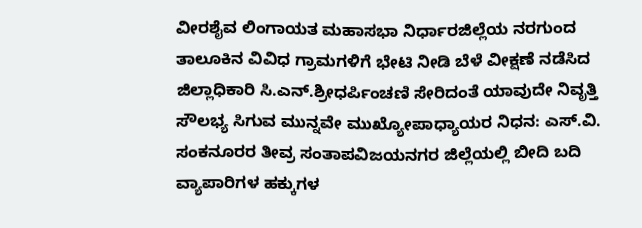ವೀರಶೈವ ಲಿಂಗಾಯತ ಮಹಾಸಭಾ ನಿರ್ಧಾರಜಿಲ್ಲೆಯ ನರಗುಂದ ತಾಲೂಕಿನ ವಿವಿಧ ಗ್ರಾಮಗಳಿಗೆ ಭೇಟಿ ನೀಡಿ ಬೆಳೆ ವೀಕ್ಷಣೆ ನಡೆಸಿದ ಜಿಲ್ಲಾಧಿಕಾರಿ ಸಿ.ಎನ್.ಶ್ರೀಧರ್ಪಿಂಚಣಿ ಸೇರಿದಂತೆ ಯಾವುದೇ ನಿವೃತ್ತಿ ಸೌಲಭ್ಯ ಸಿಗುವ ಮುನ್ನವೇ ಮುಖ್ಯೋಪಾಧ್ಯಾಯರ ನಿಧನ: ಎಸ್.ವಿ. ಸಂಕನೂರರ ತೀವ್ರ ಸಂತಾಪವಿಜಯನಗರ ಜಿಲ್ಲೆಯಲ್ಲಿ ಬೀದಿ ಬದಿ ವ್ಯಾಪಾರಿಗಳ ಹಕ್ಕುಗಳ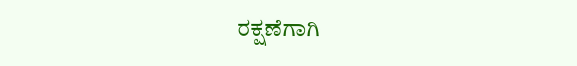ರಕ್ಷಣೆಗಾಗಿ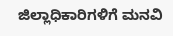ಜಿಲ್ಲಾಧಿಕಾರಿಗಳಿಗೆ ಮನವಿ